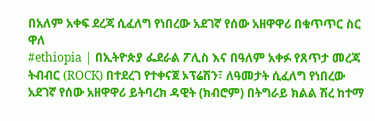በአለም አቀፍ ደረጃ ሲፈለግ የነበረው አደገኛ የሰው አዘዋዋሪ በቁጥጥር ስር ዋለ
#ethiopia | በኢትዮጵያ ፌደራል ፖሊስ እና በዓለም አቀፉ የጸጥታ መረጃ ትብብር (ROCK) በተደረገ የተቀናጀ ኦፕሬሽን፣ ለዓመታት ሲፈለግ የነበረው አደገኛ የሰው አዘዋዋሪ ይትባረክ ዳዊት (ክብሮም) በትግራይ ክልል ሽረ ከተማ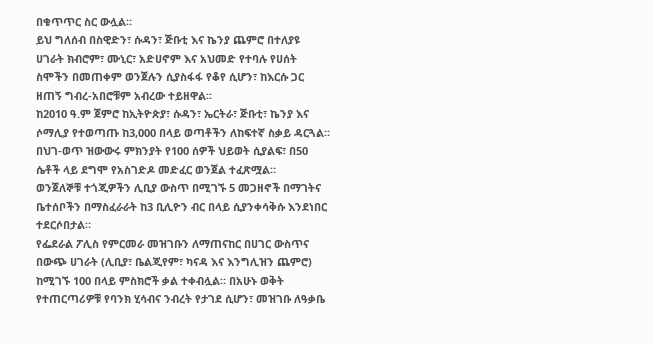በቁጥጥር ስር ውሏል።
ይህ ግለሰብ በስዊድን፣ ሱዳን፣ ጅቡቲ እና ኬንያ ጨምሮ በተለያዩ ሀገራት ክብሮም፣ ሙኒር፣ አድሀኖም እና አህመድ የተባሉ የሀሰት ስሞችን በመጠቀም ወንጀሉን ሲያስፋፋ የቆየ ሲሆን፣ ከእርሱ ጋር ዘጠኝ ግብረ-አበሮቹም አብረው ተይዘዋል።
ከ2010 ዓ.ም ጀምሮ ከኢትዮጵያ፣ ሱዳን፣ ኤርትራ፣ ጅቡቲ፣ ኬንያ እና ሶማሊያ የተወጣጡ ከ3,000 በላይ ወጣቶችን ለከፍተኛ ስቃይ ዳርጓል።
በህገ-ወጥ ዝውውሩ ምክንያት የ100 ሰዎች ህይወት ሲያልፍ፣ በ50 ሴቶች ላይ ደግሞ የአስገድዶ መድፈር ወንጀል ተፈጽሟል።
ወንጀለኞቹ ተጎጂዎችን ሊቢያ ውስጥ በሚገኙ 5 መጋዘኖች በማገትና ቤተሰቦችን በማስፈራራት ከ3 ቢሊዮን ብር በላይ ሲያንቀሳቅሱ እንደነበር ተደርሶበታል።
የፌደራል ፖሊስ የምርመራ መዝገቡን ለማጠናከር በሀገር ውስጥና በውጭ ሀገራት (ሊቢያ፣ ቤልጂየም፣ ካናዳ እና እንግሊዝን ጨምሮ) ከሚገኙ 100 በላይ ምስክሮች ቃል ተቀብሏል። በአሁኑ ወቅት የተጠርጣሪዎቹ የባንክ ሂሳብና ንብረት የታገደ ሲሆን፣ መዝገቡ ለዓቃቤ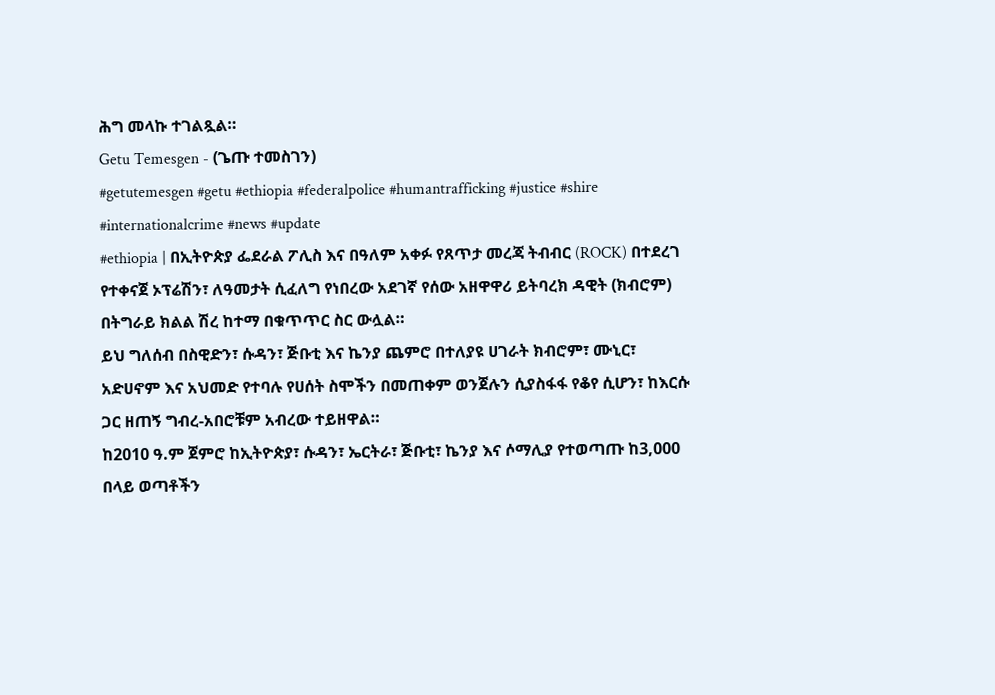ሕግ መላኩ ተገልጿል።
Getu Temesgen - (ጌጡ ተመስገን)
#getutemesgen #getu #ethiopia #federalpolice #humantrafficking #justice #shire #internationalcrime #news #update
#ethiopia | በኢትዮጵያ ፌደራል ፖሊስ እና በዓለም አቀፉ የጸጥታ መረጃ ትብብር (ROCK) በተደረገ የተቀናጀ ኦፕሬሽን፣ ለዓመታት ሲፈለግ የነበረው አደገኛ የሰው አዘዋዋሪ ይትባረክ ዳዊት (ክብሮም) በትግራይ ክልል ሽረ ከተማ በቁጥጥር ስር ውሏል።
ይህ ግለሰብ በስዊድን፣ ሱዳን፣ ጅቡቲ እና ኬንያ ጨምሮ በተለያዩ ሀገራት ክብሮም፣ ሙኒር፣ አድሀኖም እና አህመድ የተባሉ የሀሰት ስሞችን በመጠቀም ወንጀሉን ሲያስፋፋ የቆየ ሲሆን፣ ከእርሱ ጋር ዘጠኝ ግብረ-አበሮቹም አብረው ተይዘዋል።
ከ2010 ዓ.ም ጀምሮ ከኢትዮጵያ፣ ሱዳን፣ ኤርትራ፣ ጅቡቲ፣ ኬንያ እና ሶማሊያ የተወጣጡ ከ3,000 በላይ ወጣቶችን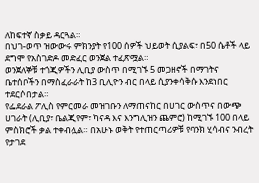ለከፍተኛ ስቃይ ዳርጓል።
በህገ-ወጥ ዝውውሩ ምክንያት የ100 ሰዎች ህይወት ሲያልፍ፣ በ50 ሴቶች ላይ ደግሞ የአስገድዶ መድፈር ወንጀል ተፈጽሟል።
ወንጀለኞቹ ተጎጂዎችን ሊቢያ ውስጥ በሚገኙ 5 መጋዘኖች በማገትና ቤተሰቦችን በማስፈራራት ከ3 ቢሊዮን ብር በላይ ሲያንቀሳቅሱ እንደነበር ተደርሶበታል።
የፌደራል ፖሊስ የምርመራ መዝገቡን ለማጠናከር በሀገር ውስጥና በውጭ ሀገራት (ሊቢያ፣ ቤልጂየም፣ ካናዳ እና እንግሊዝን ጨምሮ) ከሚገኙ 100 በላይ ምስክሮች ቃል ተቀብሏል። በአሁኑ ወቅት የተጠርጣሪዎቹ የባንክ ሂሳብና ንብረት የታገደ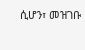ሲሆን፣ መዝገቡ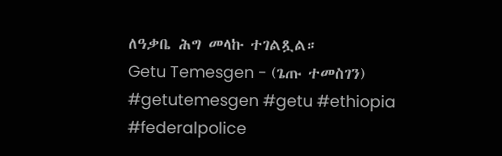ለዓቃቤ ሕግ መላኩ ተገልጿል።
Getu Temesgen - (ጌጡ ተመስገን)
#getutemesgen #getu #ethiopia #federalpolice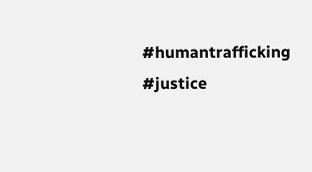#humantrafficking #justice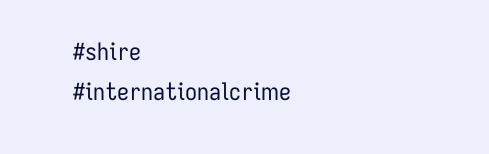#shire #internationalcrime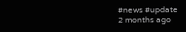#news #update
2 months ago